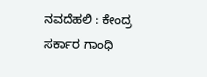ನವದೆಹಲಿ : ಕೇಂದ್ರ ಸರ್ಕಾರ ಗಾಂಧಿ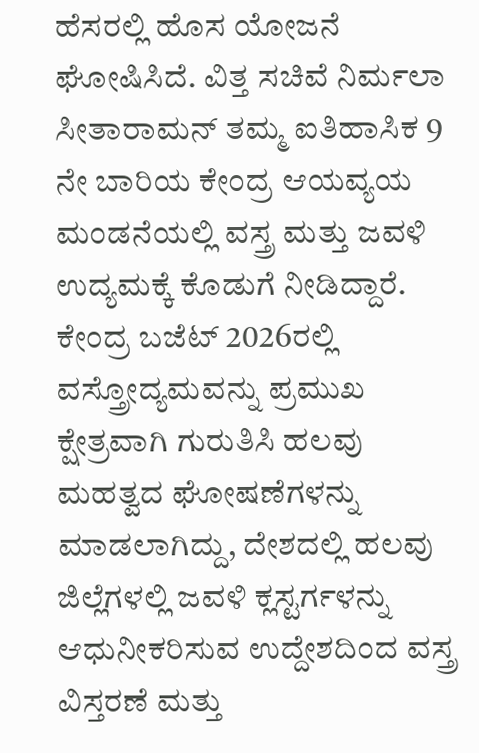ಹೆಸರಲ್ಲಿ ಹೊಸ ಯೋಜನೆ ಘೋಷಿಸಿದೆ. ವಿತ್ತ ಸಚಿವೆ ನಿರ್ಮಲಾ ಸೀತಾರಾಮನ್ ತಮ್ಮ ಐತಿಹಾಸಿಕ 9 ನೇ ಬಾರಿಯ ಕೇಂದ್ರ ಆಯವ್ಯಯ ಮಂಡನೆಯಲ್ಲಿ ವಸ್ತ್ರ ಮತ್ತು ಜವಳಿ ಉದ್ಯಮಕ್ಕೆ ಕೊಡುಗೆ ನೀಡಿದ್ದಾರೆ.
ಕೇಂದ್ರ ಬಜೆಟ್ 2026ರಲ್ಲಿ ವಸ್ತ್ರೋದ್ಯಮವನ್ನು ಪ್ರಮುಖ ಕ್ಷೇತ್ರವಾಗಿ ಗುರುತಿಸಿ ಹಲವು ಮಹತ್ವದ ಘೋಷಣೆಗಳನ್ನು ಮಾಡಲಾಗಿದ್ದು, ದೇಶದಲ್ಲಿ ಹಲವು ಜಿಲ್ಲೆಗಳಲ್ಲಿ ಜವಳಿ ಕ್ಲಸ್ಟರ್ಗಳನ್ನು ಆಧುನೀಕರಿಸುವ ಉದ್ದೇಶದಿಂದ ವಸ್ತ್ರ ವಿಸ್ತರಣೆ ಮತ್ತು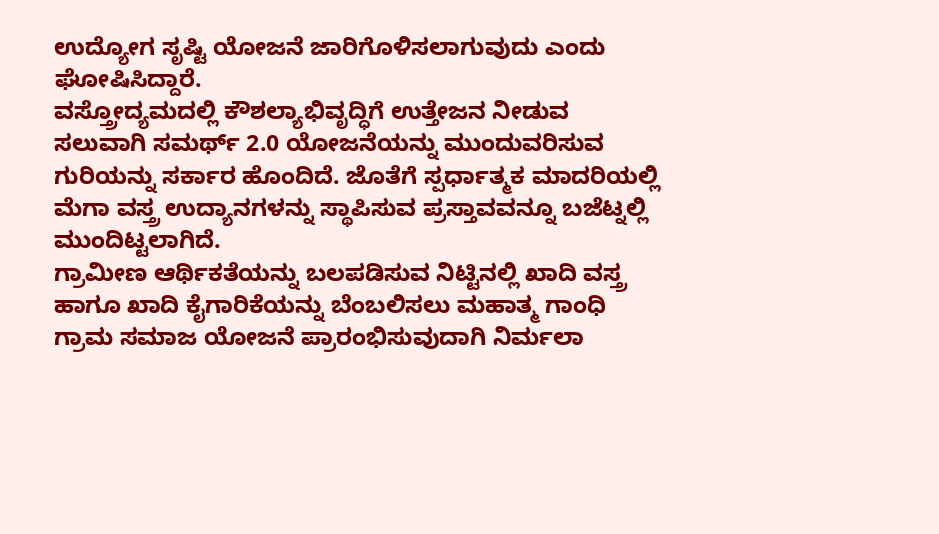ಉದ್ಯೋಗ ಸೃಷ್ಟಿ ಯೋಜನೆ ಜಾರಿಗೊಳಿಸಲಾಗುವುದು ಎಂದು ಘೋಷಿಸಿದ್ದಾರೆ.
ವಸ್ತ್ರೋದ್ಯಮದಲ್ಲಿ ಕೌಶಲ್ಯಾಭಿವೃದ್ಧಿಗೆ ಉತ್ತೇಜನ ನೀಡುವ ಸಲುವಾಗಿ ಸಮರ್ಥ್ 2.0 ಯೋಜನೆಯನ್ನು ಮುಂದುವರಿಸುವ ಗುರಿಯನ್ನು ಸರ್ಕಾರ ಹೊಂದಿದೆ. ಜೊತೆಗೆ ಸ್ಪರ್ಧಾತ್ಮಕ ಮಾದರಿಯಲ್ಲಿ ಮೆಗಾ ವಸ್ತ್ರ ಉದ್ಯಾನಗಳನ್ನು ಸ್ಥಾಪಿಸುವ ಪ್ರಸ್ತಾವವನ್ನೂ ಬಜೆಟ್ನಲ್ಲಿ ಮುಂದಿಟ್ಟಲಾಗಿದೆ.
ಗ್ರಾಮೀಣ ಆರ್ಥಿಕತೆಯನ್ನು ಬಲಪಡಿಸುವ ನಿಟ್ಟಿನಲ್ಲಿ ಖಾದಿ ವಸ್ತ್ರ ಹಾಗೂ ಖಾದಿ ಕೈಗಾರಿಕೆಯನ್ನು ಬೆಂಬಲಿಸಲು ಮಹಾತ್ಮ ಗಾಂಧಿ ಗ್ರಾಮ ಸಮಾಜ ಯೋಜನೆ ಪ್ರಾರಂಭಿಸುವುದಾಗಿ ನಿರ್ಮಲಾ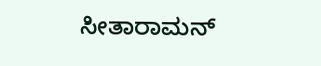ಸೀತಾರಾಮನ್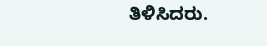ತಿಳಿಸಿದರು.